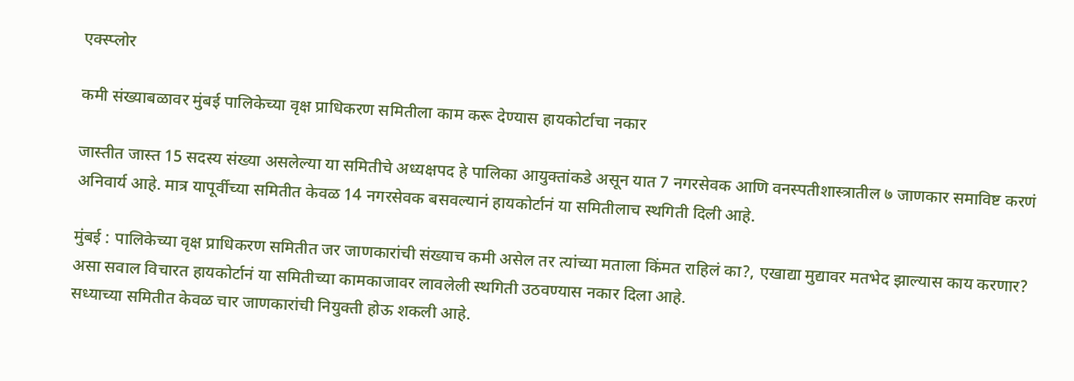एक्स्प्लोर

कमी संख्याबळावर मुंबई पालिकेच्या वृक्ष प्राधिकरण समितीला काम करू देण्यास हायकोर्टाचा नकार

जास्तीत जास्त 15 सदस्य संख्या असलेल्या या समितीचे अध्यक्षपद हे पालिका आयुक्तांकडे असून यात 7 नगरसेवक आणि वनस्पतीशास्त्रातील ७ जाणकार समाविष्ट करणं अनिवार्य आहे. मात्र यापूर्वीच्या समितीत केवळ 14 नगरसेवक बसवल्यानं हायकोर्टानं या समितीलाच स्थगिती दिली आहे.

मुंबई : पालिकेच्या वृक्ष प्राधिकरण समितीत जर जाणकारांची संख्याच कमी असेल तर त्यांच्या मताला किंमत राहिलं का?, एखाद्या मुद्यावर मतभेद झाल्यास काय करणार? असा सवाल विचारत हायकोर्टानं या समितीच्या कामकाजावर लावलेली स्थगिती उठवण्यास नकार दिला आहे.
सध्याच्या समितीत केवळ चार जाणकारांची नियुक्ती होऊ शकली आहे.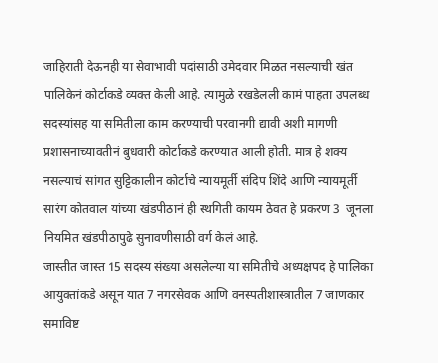जाहिराती देऊनही या सेवाभावी पदांसाठी उमेदवार मिळत नसल्याची खंत पालिकेनं कोर्टाकडे व्यक्त केली आहे. त्यामुळे रखडेलली कामं पाहता उपलब्ध सदस्यांसह या समितीला काम करण्याची परवानगी द्यावी अशी मागणी प्रशासनाच्यावतीनं बुधवारी कोर्टाकडे करण्यात आली होती. मात्र हे शक्य नसल्याचं सांगत सुट्टिकालीन कोर्टाचे न्यायमूर्ती संदिप शिंदे आणि न्यायमूर्ती सारंग कोतवाल यांच्या खंडपीठानं ही स्थगिती कायम ठेवत हे प्रकरण 3  जूनला नियमित खंडपीठापुढे सुनावणीसाठी वर्ग केलं आहे.
जास्तीत जास्त 15 सदस्य संख्या असलेल्या या समितीचे अध्यक्षपद हे पालिका आयुक्तांकडे असून यात 7 नगरसेवक आणि वनस्पतीशास्त्रातील 7 जाणकार समाविष्ट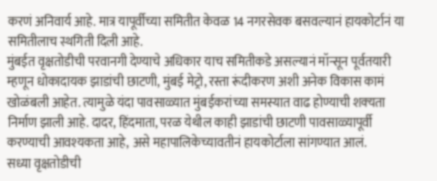करणं अनिवार्य आहे. मात्र यापूर्वीच्या समितीत केवळ 14 नगरसेवक बसवल्यानं हायकोर्टानं या समितीलाच स्थगिती दिली आहे.
मुंबईत वृक्षतोडीची परवानगी देण्याचे अधिकार याच समितीकडे असल्यानं मॉन्सून पूर्वतयारी म्हणून धोकादायक झाडांची छाटणी, मुंबई मेट्रो, रस्ता रूंदीकरण अशी अनेक विकास कामं खोळंबली आहेत. त्यामुळे यंदा पावसाळ्यात मुंबईकरांच्या समस्यात वाढ होण्याची शक्‍यता निर्माण झाली आहे. दादर, हिंदमाता, परळ येथील काही झाडांची छाटणी पावसाळ्यापूर्वी करण्याची आवश्‍यकता आहे, असे महापालिकेच्यावतीनं हायकोर्टाला सांगण्यात आलं.
सध्या वृक्षतोडीची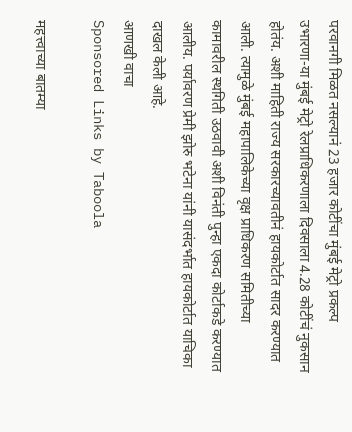परवानगी मिळत नसल्यानं 23 हजार कोटींचा मुंबई मेट्रो प्रकल्प  उभारणा-या मुंबई मेट्रो रेलप्राधिकरणाला दिवसाला 4.28 कोटींचं नुकसान होतंय. अशी माहिती राज्य सरकारच्यावतीनं हायकोर्टात सादर करण्यात आली. त्यामुळे मुंबई महापालिकेच्या वृक्ष प्राधिकरण समितीच्या कामावरील स्थगिती उठवावी अशी विनंती पुन्हा एकदा कोर्टाकडे करण्यात आलीय. पर्यावरण प्रेमी झोरु भटेना यांनी यासंदर्भात हायकोर्टात याचिका दाखल केली आहे.
आणखी वाचा
Sponsored Links by Taboola

महत्त्वाच्या बातम्या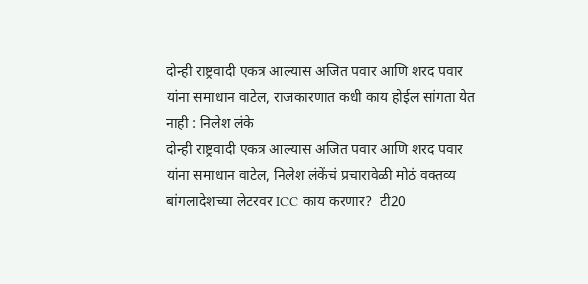दोन्ही राष्ट्रवादी एकत्र आल्यास अजित पवार आणि शरद पवार यांना समाधान वाटेल, राजकारणात कधी काय होईल सांगता येत नाही : निलेश लंके
दोन्ही राष्ट्रवादी एकत्र आल्यास अजित पवार आणि शरद पवार यांना समाधान वाटेल, निलेश लंकेंचं प्रचारावेळी मोठं वक्तव्य
बांगलादेशच्या लेटरवर ICC काय करणार?  टी20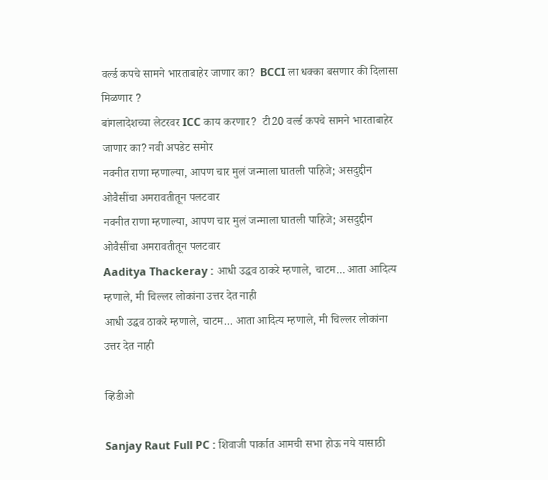वर्ल्ड कपचे सामने भारताबाहेर जाणार का?  BCCI ला धक्का बसणार की दिलासा मिळणार ?
बांगलादेशच्या लेटरवर ICC काय करणार?  टी20 वर्ल्ड कपचे सामने भारताबाहेर जाणार का? नवी अपडेट समोर
नवनीत राणा म्हणाल्या, आपण चार मुलं जन्माला घातली पाहिजे; असदुद्दीन ओवैसींचा अमरावतीतून पलटवार
नवनीत राणा म्हणाल्या, आपण चार मुलं जन्माला घातली पाहिजे; असदुद्दीन ओवैसींचा अमरावतीतून पलटवार
Aaditya Thackeray : आधी उद्धव ठाकरे म्हणाले, चाटम... आता आदित्य म्हणाले, मी चिल्लर लोकांना उत्तर देत नाही
आधी उद्धव ठाकरे म्हणाले, चाटम... आता आदित्य म्हणाले, मी चिल्लर लोकांना उत्तर देत नाही

व्हिडीओ

Sanjay Raut Full PC : शिवाजी पार्कात आमची सभा होऊ नये यासाठी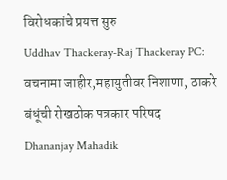विरोधकांचे प्रयत्त सुरु
Uddhav Thackeray-Raj Thackeray PC: वचनामा जाहीर,महायुतीवर निशाणा, ठाकरे बंधूंची रोखठोक पत्रकार परिषद
Dhananjay Mahadik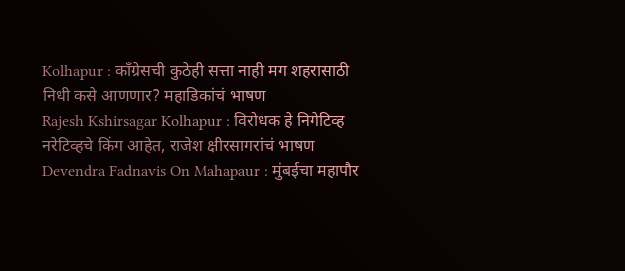Kolhapur : काँग्रेसची कुठेही सत्ता नाही मग शहरासाठी निधी कसे आणणार? महाडिकांचं भाषण
Rajesh Kshirsagar Kolhapur : विरोधक हे निगेटिव्ह नरेटिव्हचे किंग आहेत, राजेश क्षीरसागरांचं भाषण
Devendra Fadnavis On Mahapaur : मुंबईचा महापौर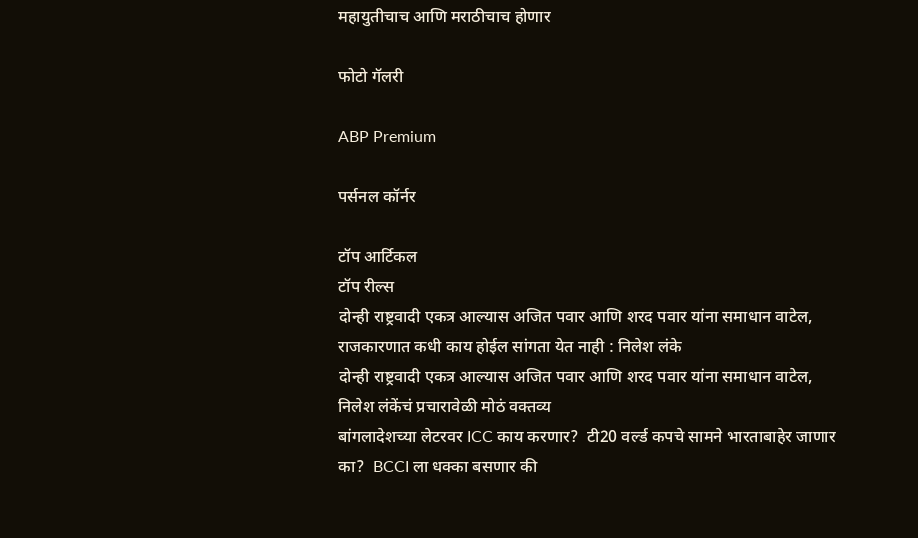महायुतीचाच आणि मराठीचाच होणार

फोटो गॅलरी

ABP Premium

पर्सनल कॉर्नर

टॉप आर्टिकल
टॉप रील्स
दोन्ही राष्ट्रवादी एकत्र आल्यास अजित पवार आणि शरद पवार यांना समाधान वाटेल, राजकारणात कधी काय होईल सांगता येत नाही : निलेश लंके
दोन्ही राष्ट्रवादी एकत्र आल्यास अजित पवार आणि शरद पवार यांना समाधान वाटेल, निलेश लंकेंचं प्रचारावेळी मोठं वक्तव्य
बांगलादेशच्या लेटरवर ICC काय करणार?  टी20 वर्ल्ड कपचे सामने भारताबाहेर जाणार का?  BCCI ला धक्का बसणार की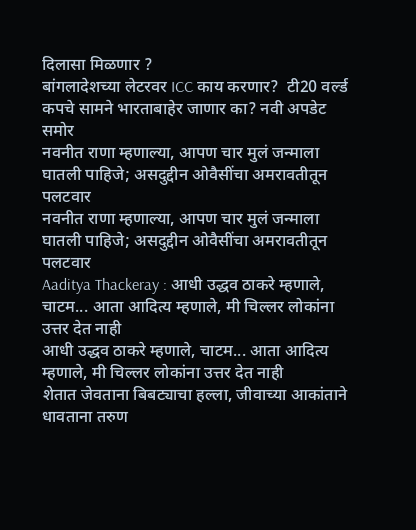दिलासा मिळणार ?
बांगलादेशच्या लेटरवर ICC काय करणार?  टी20 वर्ल्ड कपचे सामने भारताबाहेर जाणार का? नवी अपडेट समोर
नवनीत राणा म्हणाल्या, आपण चार मुलं जन्माला घातली पाहिजे; असदुद्दीन ओवैसींचा अमरावतीतून पलटवार
नवनीत राणा म्हणाल्या, आपण चार मुलं जन्माला घातली पाहिजे; असदुद्दीन ओवैसींचा अमरावतीतून पलटवार
Aaditya Thackeray : आधी उद्धव ठाकरे म्हणाले, चाटम... आता आदित्य म्हणाले, मी चिल्लर लोकांना उत्तर देत नाही
आधी उद्धव ठाकरे म्हणाले, चाटम... आता आदित्य म्हणाले, मी चिल्लर लोकांना उत्तर देत नाही
शेतात जेवताना बिबट्याचा हल्ला, जीवाच्या आकांताने धावताना तरुण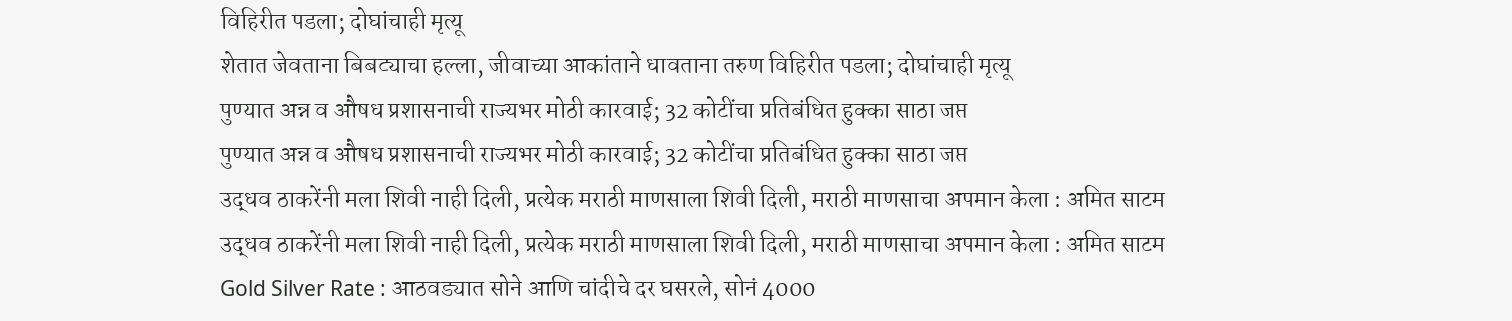विहिरीत पडला; दोघांचाही मृत्यू
शेतात जेवताना बिबट्याचा हल्ला, जीवाच्या आकांताने धावताना तरुण विहिरीत पडला; दोघांचाही मृत्यू
पुण्यात अन्न व औषध प्रशासनाची राज्यभर मोठी कारवाई; 32 कोटींचा प्रतिबंधित हुक्का साठा जप्त
पुण्यात अन्न व औषध प्रशासनाची राज्यभर मोठी कारवाई; 32 कोटींचा प्रतिबंधित हुक्का साठा जप्त
उद्धव ठाकरेंनी मला शिवी नाही दिली, प्रत्येक मराठी माणसाला शिवी दिली, मराठी माणसाचा अपमान केला : अमित साटम
उद्धव ठाकरेंनी मला शिवी नाही दिली, प्रत्येक मराठी माणसाला शिवी दिली, मराठी माणसाचा अपमान केला : अमित साटम
Gold Silver Rate : आठवड्यात सोने आणि चांदीचे दर घसरले, सोनं 4000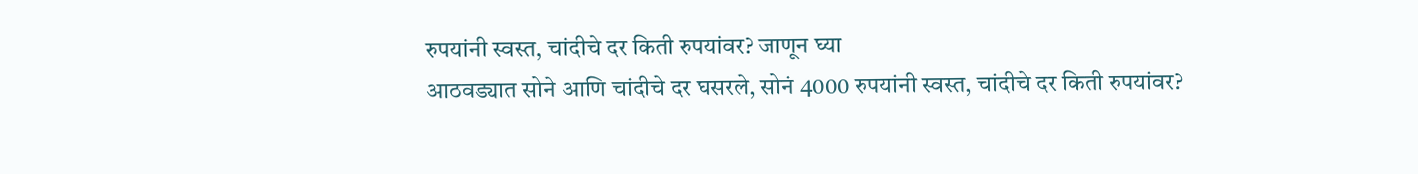रुपयांनी स्वस्त, चांदीचे दर किती रुपयांवर? जाणून घ्या
आठवड्यात सोने आणि चांदीचे दर घसरले, सोनं 4000 रुपयांनी स्वस्त, चांदीचे दर किती रुपयांवर?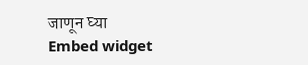जाणून घ्या
Embed widget